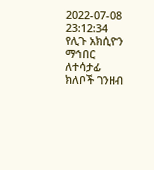2022-07-08 23:12:34
የሊጉ አክሲዮን ማኅበር ለተሳታፊ ክለቦች ገንዘብ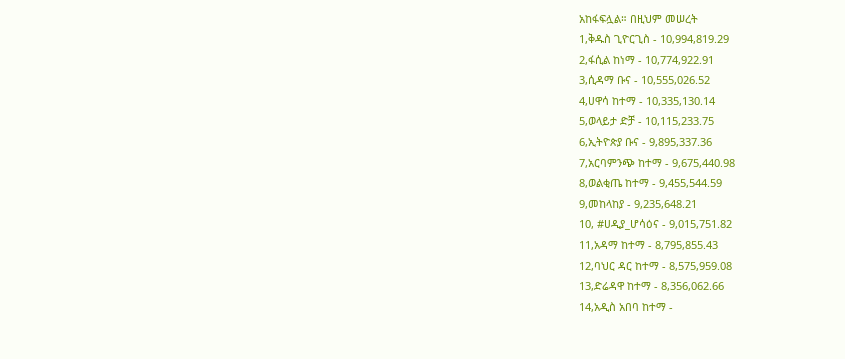አከፋፍሏል። በዚህም መሠረት
1,ቅዱስ ጊዮርጊስ - 10,994,819.29
2,ፋሲል ከነማ - 10,774,922.91
3,ሲዳማ ቡና - 10,555,026.52
4,ሀዋሳ ከተማ - 10,335,130.14
5,ወላይታ ድቻ - 10,115,233.75
6,ኢትዮጵያ ቡና - 9,895,337.36
7,አርባምንጭ ከተማ - 9,675,440.98
8,ወልቂጤ ከተማ - 9,455,544.59
9,መከላከያ - 9,235,648.21
10, #ሀዲያ_ሆሳዕና - 9,015,751.82
11,አዳማ ከተማ - 8,795,855.43
12,ባህር ዳር ከተማ - 8,575,959.08
13,ድሬዳዋ ከተማ - 8,356,062.66
14,አዲስ አበባ ከተማ -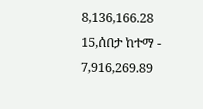8,136,166.28
15,ሰበታ ከተማ - 7,916,269.89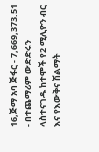16,ጅማ አባ ጅፋር - 7,669,373.51
- በተጨማሪም ውድድሩን ላስተናገዱ ከተሞች የ2 ሚሊዮን ብር እና የእውቅና ሽልማት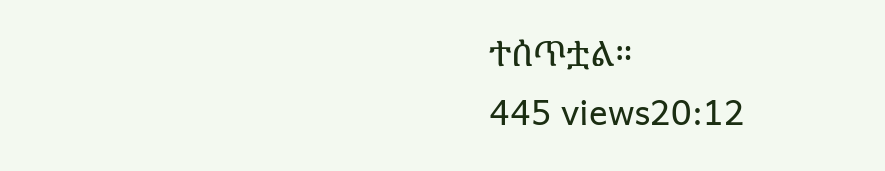ተሰጥቷል።
445 views20:12